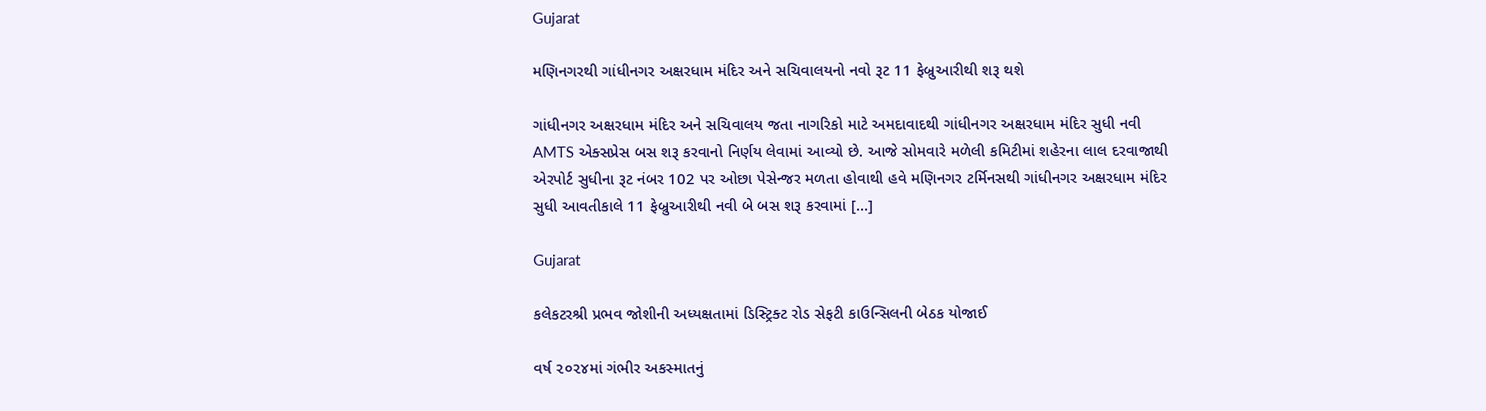Gujarat

મણિનગરથી ગાંધીનગર અક્ષરધામ મંદિર અને સચિવાલયનો નવો રૂટ 11 ફેબ્રુઆરીથી શરૂ થશે

ગાંધીનગર અક્ષરધામ મંદિર અને સચિવાલય જતા નાગરિકો માટે અમદાવાદથી ગાંધીનગર અક્ષરધામ મંદિર સુધી નવી AMTS એક્સપ્રેસ બસ શરૂ કરવાનો નિર્ણય લેવામાં આવ્યો છે. આજે સોમવારે મળેલી કમિટીમાં શહેરના લાલ દરવાજાથી એરપોર્ટ સુધીના રૂટ નંબર 102 પર ઓછા પેસેન્જર મળતા હોવાથી હવે મણિનગર ટર્મિનસથી ગાંધીનગર અક્ષરધામ મંદિર સુધી આવતીકાલે 11 ફેબ્રુઆરીથી નવી બે બસ શરૂ કરવામાં […]

Gujarat

કલેકટરશ્રી પ્રભવ જોશીની અધ્યક્ષતામાં ડિસ્ટ્રિક્ટ રોડ સેફટી કાઉન્સિલની બેઠક યોજાઈ

વર્ષ ૨૦૨૪માં ગંભીર અકસ્માતનું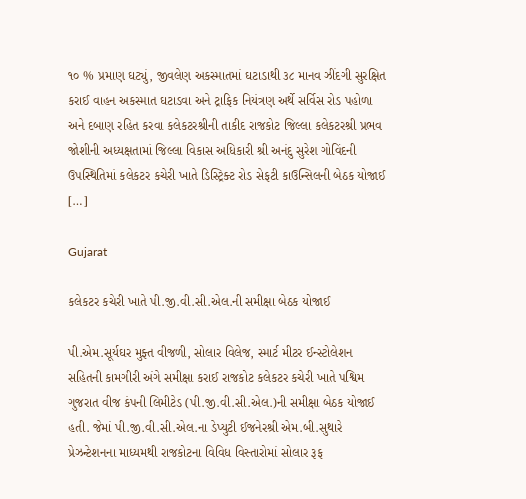૧૦ % પ્રમાણ ઘટ્યું, જીવલેણ અકસ્માતમાં ઘટાડાથી ૩૮ માનવ ઝીંદગી સુરક્ષિત કરાઈ વાહન અકસ્માત ઘટાડવા અને ટ્રાફિક નિયંત્રણ અર્થે સર્વિસ રોડ પહોળા અને દબાણ રહિત કરવા કલેકટરશ્રીની તાકીદ રાજકોટ જિલ્લા કલેકટરશ્રી પ્રભવ જોશીની અધ્યક્ષતામાં જિલ્લા વિકાસ અધિકારી શ્રી અનંદુ સુરેશ ગોવિંદની ઉપસ્થિતિમાં કલેકટર કચેરી ખાતે ડિસ્ટ્રિક્ટ રોડ સેફટી કાઉન્સિલની બેઠક યોજાઈ […]

Gujarat

કલેકટર કચેરી ખાતે પી.જી.વી.સી.એલ.ની સમીક્ષા બેઠક યોજાઈ

પી.એમ.સૂર્યઘર મુફ્ત વીજળી, સોલાર વિલેજ, સ્માર્ટ મીટર ઈન્સ્ટોલેશન સહિતની કામગીરી અંગે સમીક્ષા કરાઈ રાજકોટ કલેકટર કચેરી ખાતે પશ્વિમ ગુજરાત વીજ કંપની લિમીટેડ (પી.જી.વી.સી.એલ.)ની સમીક્ષા બેઠક યોજાઈ હતી. જેમાં પી.જી.વી.સી.એલ.ના ડેપ્યુટી ઈજનેરશ્રી એમ.બી.સુથારે પ્રેઝન્ટેશનના માધ્યમથી રાજકોટના વિવિધ વિસ્તારોમાં સોલાર રૂફ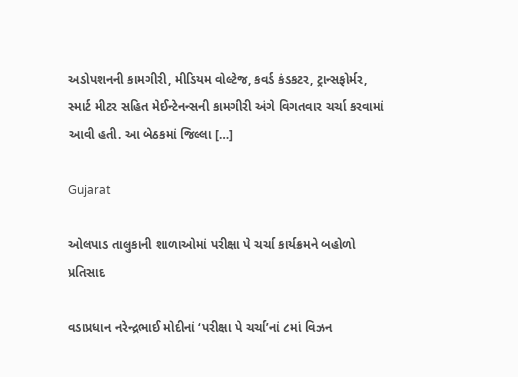અડોપશનની કામગીરી, મીડિયમ વોલ્ટેજ, કવર્ડ કંડકટર, ટ્રાન્સફોર્મર, સ્માર્ટ મીટર સહિત મેઈન્ટેનન્સની કામગીરી અંગે વિગતવાર ચર્ચા કરવામાં આવી હતી. આ બેઠકમાં જિલ્લા […]

Gujarat

ઓલપાડ તાલુકાની શાળાઓમાં પરીક્ષા પે ચર્ચા કાર્યક્રમને બહોળો પ્રતિસાદ

વડાપ્રધાન નરેન્દ્રભાઈ મોદીનાં ‘પરીક્ષા પે ચર્ચા’નાં ૮માં વિઝન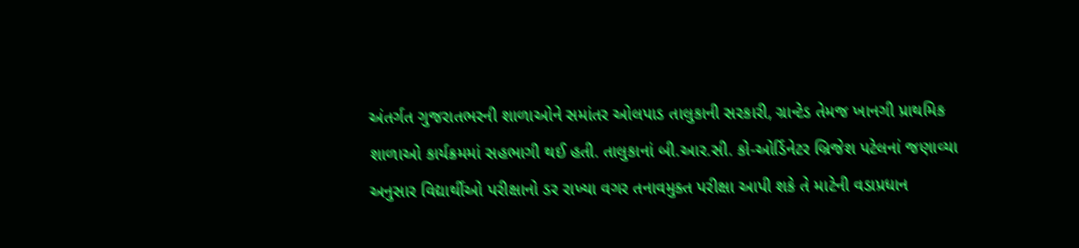અંતર્ગત ગુજરાતભરની શાળાઓને સમાંતર ઓલપાડ તાલુકાની સરકારી, ગ્રાન્ટેડ તેમજ ખાનગી પ્રાથમિક શાળાઓ કાર્યક્રમમાં સહભાગી થઈ હતી. તાલુકાનાં બી.આર.સી. કો-ઓર્ડિનેટર બ્રિજેશ પટેલનાં જણાવ્યા અનુસાર વિદ્યાર્થીઓ પરીક્ષાનો ડર રાખ્યા વગર તનાવમુક્ત પરીક્ષા આપી શકે તે માટેની વડાપ્રધાન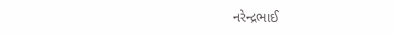નરેન્દ્રભાઈ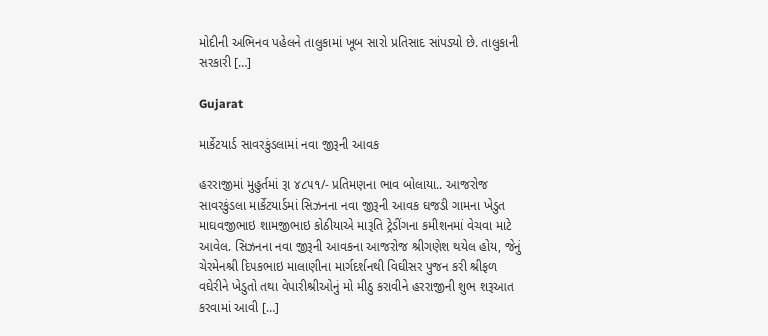મોદીની અભિનવ પહેલને તાલુકામાં ખૂબ સારો પ્રતિસાદ સાંપડ્યો છે. તાલુકાની સરકારી […]

Gujarat

માર્કેટયાર્ડ સાવરકુંડલામાં નવા જીરૂની આવક

હરરાજીમાં મુહુર્તમાં રૂા ૪૮૫૧/- પ્રતિમણના ભાવ બોલાયા.. આજરોજ સાવરકુંડલા માર્કેટયાર્ડમાં સિઝનના નવા જીરૂની આવક ઘજડી ગામના ખેડુત માઘવજીભાઇ શામજીભાઇ કોઠીયાએ મારૂતિ ટ્રેડીંગના કમીશનમાં વેચવા માટે આવેલ. સિઝનના નવા જીરૂની આવકના આજરોજ શ્રીગણેશ થયેલ હોય, જેનું ચેરમેનશ્રી દિ૫કભાઇ માલાણીના માર્ગદર્શનથી વિઘીસર પુજન કરી શ્રીફળ વઘેરીને ખેડુતો તથા વેપારીશ્રીઓનું મો મીઠુ કરાવીને હરરાજીની શુભ શરૂઆત કરવામાં આવી […]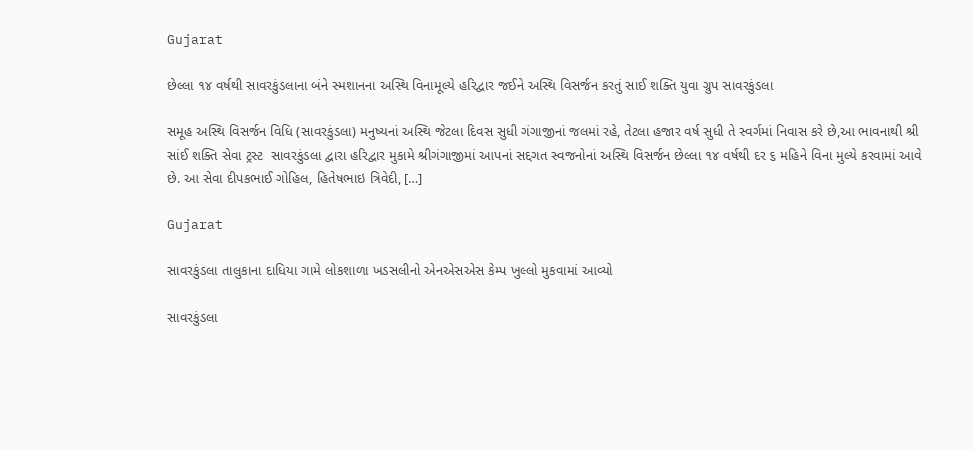Gujarat

છેલ્લા ૧૪ વર્ષથી સાવરકુંડલાના બંને સ્મશાનના અસ્થિ વિનામૂલ્યે હરિદ્વાર જઈને અસ્થિ વિસર્જન કરતું સાઈ શક્તિ યુવા ગ્રુપ સાવરકુંડલા

સમૂહ અસ્થિ વિસર્જન વિધિ (સાવરકુંડલા) મનુષ્યનાં અસ્થિ જેટલા દિવસ સુધી ગંગાજીનાં જલમાં રહે, તેટલા હજાર વર્ષ સુધી તે સ્વર્ગમાં નિવાસ કરે છે,આ ભાવનાથી શ્રી સાંઈ શક્તિ સેવા ટ્રસ્ટ  સાવરકુંડલા દ્વારા હરિદ્વાર મુકામે શ્રીગંગાજીમાં આપનાં સદ્દગત સ્વજનોનાં અસ્થિ વિસર્જન છેલ્લા ૧૪ વર્ષથી દર ૬ મહિને વિના મુલ્યે કરવામાં આવે છે. આ સેવા દીપકભાઈ ગોહિલ, હિતેષભાઇ ત્રિવેદી, […]

Gujarat

સાવરકુંડલા તાલુકાના દાધિયા ગામે લોકશાળા ખડસલીનો એનએસએસ કેમ્પ ખુલ્લો મુકવામાં આવ્યો

સાવરકુંડલા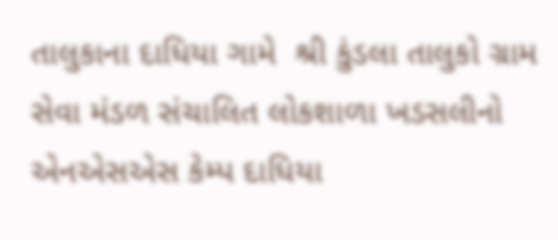તાલુકાના દાધિયા ગામે  શ્રી કુંડલા તાલુકો ગ્રામ સેવા મંડળ સંચાલિત લોકશાળા ખડસલીનો એનએસએસ કેમ્પ દાધિયા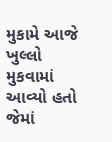મુકામે આજે ખુલ્લો મુકવામાં આવ્યો હતો જેમાં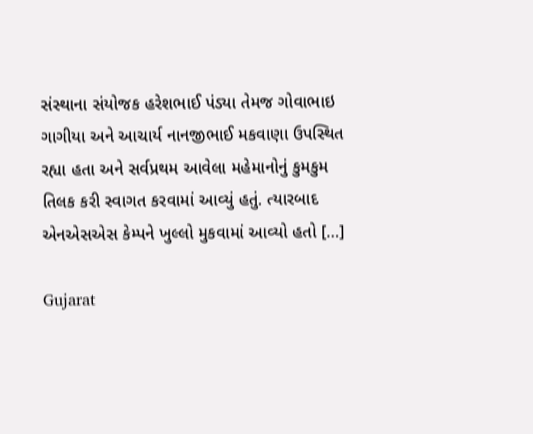સંસ્થાના સંયોજક હરેશભાઈ પંડ્યા તેમજ ગોવાભાઇ ગાગીયા અને આચાર્ય નાનજીભાઈ મકવાણા ઉપસ્થિત રહ્યા હતા અને સર્વપ્રથમ આવેલા મહેમાનોનું કુમકુમ તિલક કરી સ્વાગત કરવામાં આવ્યું હતું. ત્યારબાદ એનએસએસ કેમ્પને ખુલ્લો મુકવામાં આવ્યો હતો […]

Gujarat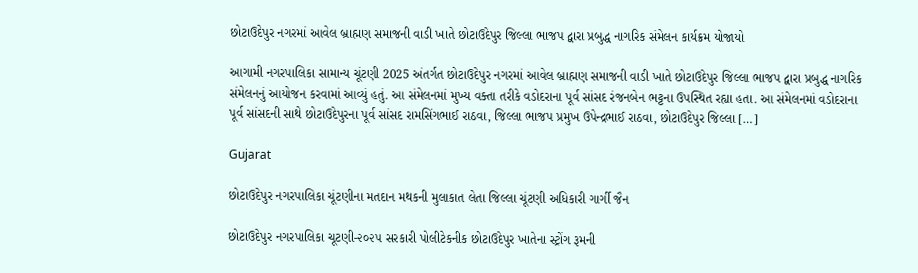છોટાઉદેપુર નગરમાં આવેલ બ્રાહ્મણ સમાજની વાડી ખાતે છોટાઉદેપુર જિલ્લા ભાજપ દ્વારા પ્રબુદ્ધ નાગરિક સંમેલન કાર્યક્રમ યોજાયો

આગામી નગરપાલિકા સામાન્ય ચૂંટણી 2025 અંતર્ગત છોટાઉદેપુર નગરમાં આવેલ બ્રાહ્મણ સમાજની વાડી ખાતે છોટાઉદેપુર જિલ્લા ભાજપ દ્વારા પ્રબુદ્ધ નાગરિક સંમેલનનું આયોજન કરવામાં આવ્યું હતું. આ સંમેલનમાં મુખ્ય વક્તા તરીકે વડોદરાના પૂર્વ સાંસદ રંજનબેન ભટ્ટના ઉપસ્થિત રહ્યા હતા. આ સંમેલનમાં વડોદરાના પૂર્વ સાંસદની સાથે છોટાઉદેપુરના પૂર્વ સાંસદ રામસિંગભાઈ રાઠવા, જિલ્લા ભાજપ પ્રમુખ ઉપેન્દ્રભાઈ રાઠવા, છોટાઉદેપુર જિલ્લા […]

Gujarat

છોટાઉદેપુર નગરપાલિકા ચૂંટણીના મતદાન મથકની મુલાકાત લેતા જિલ્લા ચૂંટણી અધિકારી ગાર્ગી જૈન

છોટાઉદેપુર નગરપાલિકા ચૂટણી-૨૦૨૫ સરકારી પોલીટેકનીક છોટાઉદેપુર ખાતેના સ્ટ્રોંગ રૂમની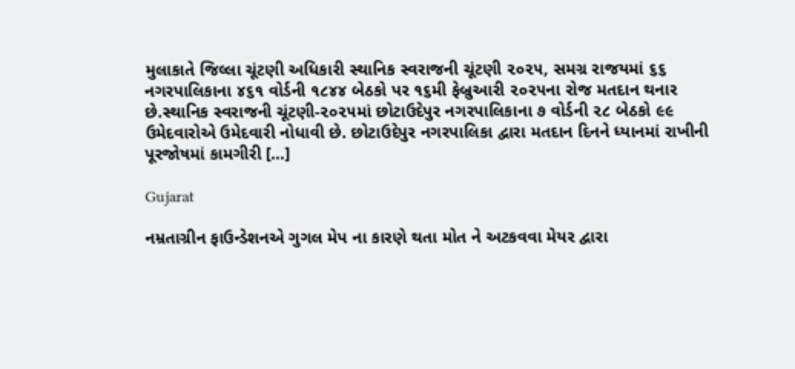મુલાકાતે જિલ્લા ચૂંટણી અધિકારી સ્થાનિક સ્વરાજની ચૂંટણી ૨૦૨૫, સમગ્ર રાજયમાં ૬૬ નગરપાલિકાના ૪૬૧ વોર્ડની ૧૮૪૪ બેઠકો પર ૧૬મી ફેબ્રુઆરી ૨૦૨૫ના રોજ મતદાન થનાર છે.સ્થાનિક સ્વરાજની ચૂંટણી-૨૦૨૫માં છોટાઉદેપુર નગરપાલિકાના ૭ વોર્ડની ૨૮ બેઠકો ૯૯ ઉમેદવારોએ ઉમેદવારી નોધાવી છે. છોટાઉદેપુર નગરપાલિકા દ્વારા મતદાન દિનને ધ્યાનમાં રાખીની પૂરજોષમાં કામગીરી […]

Gujarat

નમ્રતાગ્રીન ફાઉન્ડેશનએ ગુગલ મેપ ના કારણે થતા મોત ને અટકવવા મેયર દ્વારા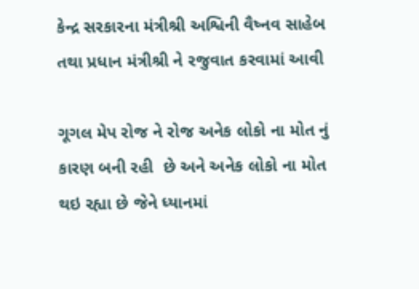કેન્દ્ર સરકારના મંત્રીશ્રી અશ્વિની વૈષ્નવ સાહેબ તથા પ્રધાન મંત્રીશ્રી ને રજુવાત કરવામાં આવી

ગૂગલ મેપ રોજ ને રોજ અનેક લોકો ના મોત નું કારણ બની રહી  છે અને અનેક લોકો ના મોત થઇ રહ્યા છે જેને ધ્યાનમાં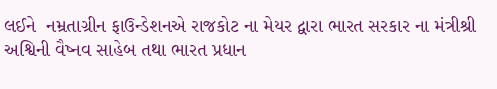લઈને  નમ્રતાગ્રીન ફાઉન્ડેશનએ રાજકોટ ના મેયર દ્વારા ભારત સરકાર ના મંત્રીશ્રી અશ્વિની વૈષ્નવ સાહેબ તથા ભારત પ્રધાન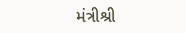મંત્રીશ્રી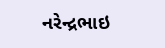નરેન્દ્રભાઇ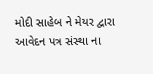મોદી સાહેબ ને મેયર દ્વારા આવેદન પત્ર સંસ્થા ના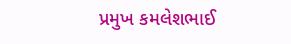પ્રમુખ કમલેશભાઈ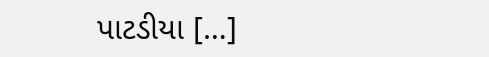પાટડીયા […]